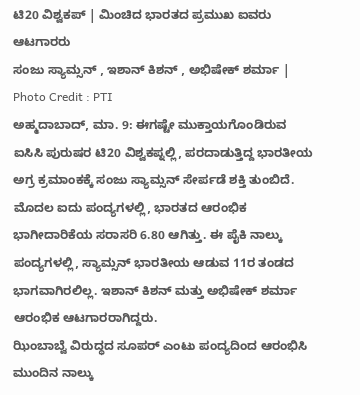ಟಿ20 ವಿಶ್ವಕಪ್ | ಮಿಂಚಿದ ಭಾರತದ ಪ್ರಮುಖ ಐವರು ಆಟಗಾರರು
ಸಂಜು ಸ್ಯಾಮ್ಸನ್ , ಇಶಾನ್ ಕಿಶನ್ , ಅಭಿಷೇಕ್ ಶರ್ಮಾ | Photo Credit : PTI
ಅಹ್ಮದಾಬಾದ್, ಮಾ. 9: ಈಗಷ್ಟೇ ಮುಕ್ತಾಯಗೊಂಡಿರುವ ಐಸಿಸಿ ಪುರುಷರ ಟಿ20 ವಿಶ್ವಕಪ್ನಲ್ಲಿ, ಪರದಾಡುತ್ತಿದ್ದ ಭಾರತೀಯ ಅಗ್ರ ಕ್ರಮಾಂಕಕ್ಕೆ ಸಂಜು ಸ್ಯಾಮ್ಸನ್ ಸೇರ್ಪಡೆ ಶಕ್ತಿ ತುಂಬಿದೆ. ಮೊದಲ ಐದು ಪಂದ್ಯಗಳಲ್ಲಿ, ಭಾರತದ ಆರಂಭಿಕ ಭಾಗೀದಾರಿಕೆಯ ಸರಾಸರಿ 6.80 ಆಗಿತ್ತು. ಈ ಪೈಕಿ ನಾಲ್ಕು ಪಂದ್ಯಗಳಲ್ಲಿ, ಸ್ಯಾಮ್ಸನ್ ಭಾರತೀಯ ಆಡುವ 11ರ ತಂಡದ ಭಾಗವಾಗಿರಲಿಲ್ಲ. ಇಶಾನ್ ಕಿಶನ್ ಮತ್ತು ಅಭಿಷೇಕ್ ಶರ್ಮಾ ಆರಂಭಿಕ ಆಟಗಾರರಾಗಿದ್ದರು.
ಝಿಂಬಾಬ್ವೆ ವಿರುದ್ಧದ ಸೂಪರ್ ಎಂಟು ಪಂದ್ಯದಿಂದ ಆರಂಭಿಸಿ ಮುಂದಿನ ನಾಲ್ಕು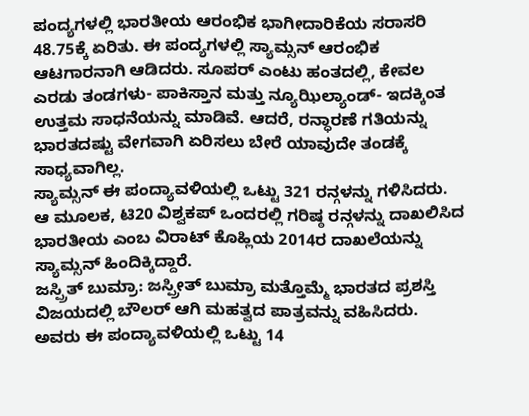ಪಂದ್ಯಗಳಲ್ಲಿ ಭಾರತೀಯ ಆರಂಭಿಕ ಭಾಗೀದಾರಿಕೆಯ ಸರಾಸರಿ 48.75ಕ್ಕೆ ಏರಿತು. ಈ ಪಂದ್ಯಗಳಲ್ಲಿ ಸ್ಯಾಮ್ಸನ್ ಆರಂಭಿಕ ಆಟಗಾರನಾಗಿ ಆಡಿದರು. ಸೂಪರ್ ಎಂಟು ಹಂತದಲ್ಲಿ, ಕೇವಲ ಎರಡು ತಂಡಗಳು- ಪಾಕಿಸ್ತಾನ ಮತ್ತು ನ್ಯೂಝಿಲ್ಯಾಂಡ್- ಇದಕ್ಕಿಂತ ಉತ್ತಮ ಸಾಧನೆಯನ್ನು ಮಾಡಿವೆ. ಆದರೆ, ರನ್ಧಾರಣೆ ಗತಿಯನ್ನು ಭಾರತದಷ್ಟು ವೇಗವಾಗಿ ಏರಿಸಲು ಬೇರೆ ಯಾವುದೇ ತಂಡಕ್ಕೆ ಸಾಧ್ಯವಾಗಿಲ್ಲ.
ಸ್ಯಾಮ್ಸನ್ ಈ ಪಂದ್ಯಾವಳಿಯಲ್ಲಿ ಒಟ್ಟು 321 ರನ್ಗಳನ್ನು ಗಳಿಸಿದರು. ಆ ಮೂಲಕ, ಟಿ20 ವಿಶ್ವಕಪ್ ಒಂದರಲ್ಲಿ ಗರಿಷ್ಠ ರನ್ಗಳನ್ನು ದಾಖಲಿಸಿದ ಭಾರತೀಯ ಎಂಬ ವಿರಾಟ್ ಕೊಹ್ಲಿಯ 2014ರ ದಾಖಲೆಯನ್ನು ಸ್ಯಾಮ್ಸನ್ ಹಿಂದಿಕ್ಕಿದ್ದಾರೆ.
ಜಸ್ಪ್ರಿತ್ ಬುಮ್ರಾ: ಜಸ್ಪ್ರೀತ್ ಬುಮ್ರಾ ಮತ್ತೊಮ್ಮೆ ಭಾರತದ ಪ್ರಶಸ್ತಿ ವಿಜಯದಲ್ಲಿ ಬೌಲರ್ ಆಗಿ ಮಹತ್ವದ ಪಾತ್ರವನ್ನು ವಹಿಸಿದರು. ಅವರು ಈ ಪಂದ್ಯಾವಳಿಯಲ್ಲಿ ಒಟ್ಟು 14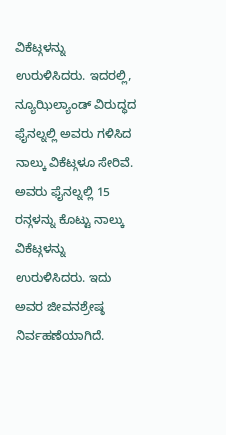ವಿಕೆಟ್ಗಳನ್ನು ಉರುಳಿಸಿದರು. ಇದರಲ್ಲಿ, ನ್ಯೂಝಿಲ್ಯಾಂಡ್ ವಿರುದ್ಧದ ಫೈನಲ್ನಲ್ಲಿ ಅವರು ಗಳಿಸಿದ ನಾಲ್ಕು ವಿಕೆಟ್ಗಳೂ ಸೇರಿವೆ. ಅವರು ಫೈನಲ್ನಲ್ಲಿ 15 ರನ್ಗಳನ್ನು ಕೊಟ್ಟು ನಾಲ್ಕು ವಿಕೆಟ್ಗಳನ್ನು ಉರುಳಿಸಿದರು. ಇದು ಅವರ ಜೀವನಶ್ರೇಷ್ಠ ನಿರ್ವಹಣೆಯಾಗಿದೆ.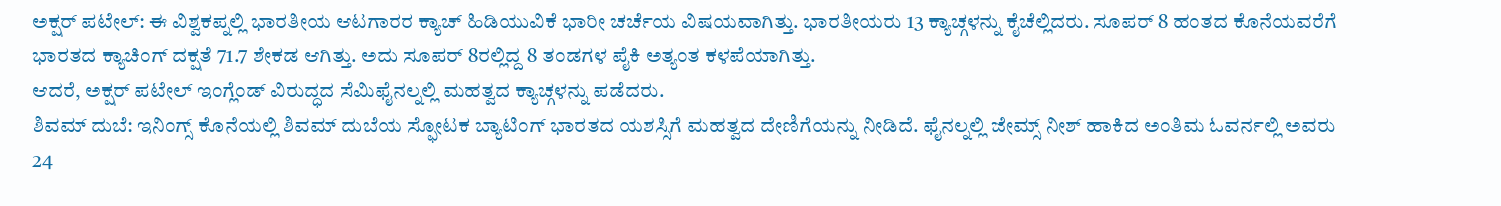ಅಕ್ಷರ್ ಪಟೇಲ್: ಈ ವಿಶ್ವಕಪ್ನಲ್ಲಿ ಭಾರತೀಯ ಆಟಗಾರರ ಕ್ಯಾಚ್ ಹಿಡಿಯುವಿಕೆ ಭಾರೀ ಚರ್ಚೆಯ ವಿಷಯವಾಗಿತ್ತು. ಭಾರತೀಯರು 13 ಕ್ಯಾಚ್ಗಳನ್ನು ಕೈಚೆಲ್ಲಿದರು. ಸೂಪರ್ 8 ಹಂತದ ಕೊನೆಯವರೆಗೆ ಭಾರತದ ಕ್ಯಾಚಿಂಗ್ ದಕ್ಷತೆ 71.7 ಶೇಕಡ ಆಗಿತ್ತು. ಅದು ಸೂಪರ್ 8ರಲ್ಲಿದ್ದ 8 ತಂಡಗಳ ಪೈಕಿ ಅತ್ಯಂತ ಕಳಪೆಯಾಗಿತ್ತು.
ಆದರೆ, ಅಕ್ಷರ್ ಪಟೇಲ್ ಇಂಗ್ಲೆಂಡ್ ವಿರುದ್ಧದ ಸೆಮಿಫೈನಲ್ನಲ್ಲಿ ಮಹತ್ವದ ಕ್ಯಾಚ್ಗಳನ್ನು ಪಡೆದರು.
ಶಿವಮ್ ದುಬೆ: ಇನಿಂಗ್ಸ್ ಕೊನೆಯಲ್ಲಿ ಶಿವಮ್ ದುಬೆಯ ಸ್ಫೋಟಕ ಬ್ಯಾಟಿಂಗ್ ಭಾರತದ ಯಶಸ್ಸಿಗೆ ಮಹತ್ವದ ದೇಣಿಗೆಯನ್ನು ನೀಡಿದೆ. ಫೈನಲ್ನಲ್ಲಿ ಜೇಮ್ಸ್ ನೀಶ್ ಹಾಕಿದ ಅಂತಿಮ ಓವರ್ನಲ್ಲಿ ಅವರು 24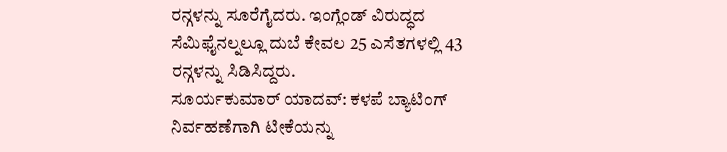ರನ್ಗಳನ್ನು ಸೂರೆಗೈದರು. ಇಂಗ್ಲೆಂಡ್ ವಿರುದ್ಧದ ಸೆಮಿಫೈನಲ್ನಲ್ಲೂ ದುಬೆ ಕೇವಲ 25 ಎಸೆತಗಳಲ್ಲಿ 43 ರನ್ಗಳನ್ನು ಸಿಡಿಸಿದ್ದರು.
ಸೂರ್ಯಕುಮಾರ್ ಯಾದವ್: ಕಳಪೆ ಬ್ಯಾಟಿಂಗ್ ನಿರ್ವಹಣೆಗಾಗಿ ಟೀಕೆಯನ್ನು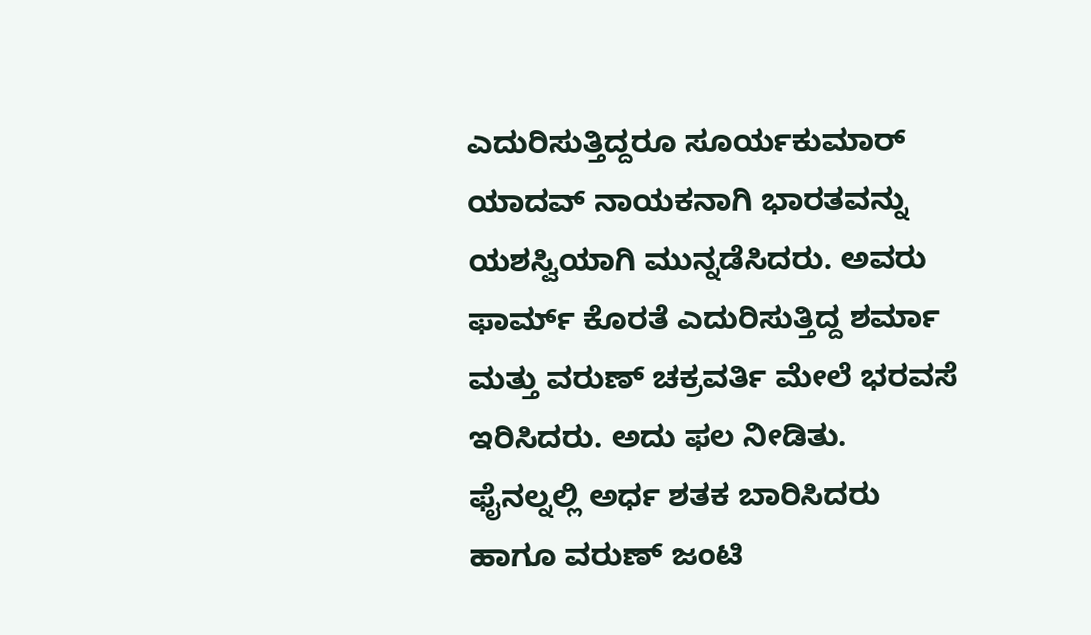ಎದುರಿಸುತ್ತಿದ್ದರೂ ಸೂರ್ಯಕುಮಾರ್ ಯಾದವ್ ನಾಯಕನಾಗಿ ಭಾರತವನ್ನು ಯಶಸ್ವಿಯಾಗಿ ಮುನ್ನಡೆಸಿದರು. ಅವರು ಫಾರ್ಮ್ ಕೊರತೆ ಎದುರಿಸುತ್ತಿದ್ದ ಶರ್ಮಾ ಮತ್ತು ವರುಣ್ ಚಕ್ರವರ್ತಿ ಮೇಲೆ ಭರವಸೆ ಇರಿಸಿದರು. ಅದು ಫಲ ನೀಡಿತು. ಫೈನಲ್ನಲ್ಲಿ ಅರ್ಧ ಶತಕ ಬಾರಿಸಿದರು ಹಾಗೂ ವರುಣ್ ಜಂಟಿ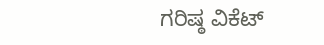ಗರಿಷ್ಠ ವಿಕೆಟ್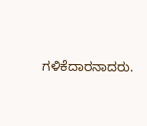ಗಳಿಕೆದಾರನಾದರು.